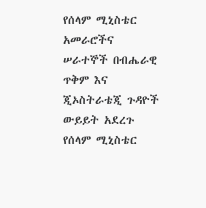የሰላም ሚኒስቴር አመራሮችና ሠራተኞች በብሔራዊ ጥቅም እና ጂኦስትራቴጂ ጉዳዮች ውይይት አደረጉ
የሰላም ሚኒስቴር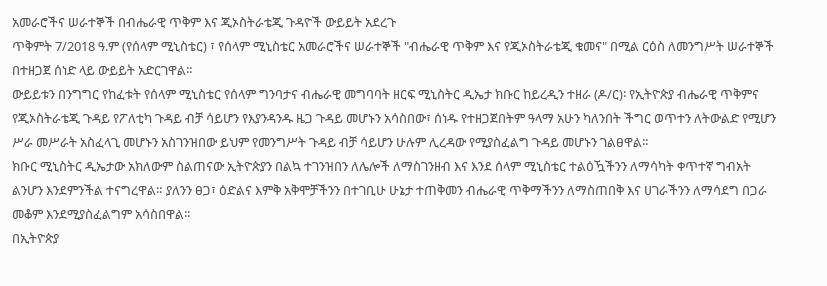አመራሮችና ሠራተኞች በብሔራዊ ጥቅም እና ጂኦስትራቴጂ ጉዳዮች ውይይት አደረጉ
ጥቅምት 7/2018 ዓ.ም (የሰላም ሚኒስቴር) ፣ የሰላም ሚኒስቴር አመራሮችና ሠራተኞች "ብሔራዊ ጥቅም እና የጂኦስትራቴጂ ቁመና" በሚል ርዕስ ለመንግሥት ሠራተኞች በተዘጋጀ ሰነድ ላይ ውይይት አድርገዋል።
ውይይቱን በንግግር የከፈቱት የሰላም ሚኒስቴር የሰላም ግንባታና ብሔራዊ መግባባት ዘርፍ ሚኒስትር ዲኤታ ክቡር ከይረዲን ተዘራ (ዶ/ር)፡ የኢትዮጵያ ብሔራዊ ጥቅምና የጂኦስትራቴጂ ጉዳይ የፖለቲካ ጉዳይ ብቻ ሳይሆን የእያንዳንዱ ዜጋ ጉዳይ መሆኑን አሳስበው፣ ሰነዱ የተዘጋጀበትም ዓላማ አሁን ካለንበት ችግር ወጥተን ለትውልድ የሚሆን ሥራ መሥራት አስፈላጊ መሆኑን አስገንዝበው ይህም የመንግሥት ጉዳይ ብቻ ሳይሆን ሁሉም ሊረዳው የሚያስፈልግ ጉዳይ መሆኑን ገልፀዋል።
ክቡር ሚኒስትር ዲኤታው አክለውም ስልጠናው ኢትዮጵያን በልኳ ተገንዝበን ለሌሎች ለማስገንዘብ እና እንደ ሰላም ሚኒስቴር ተልዕዃችንን ለማሳካት ቀጥተኛ ግብአት ልንሆን እንደምንችል ተናግረዋል። ያለንን ፀጋ፣ ዕድልና እምቅ አቅሞቻችንን በተገቢሁ ሁኔታ ተጠቅመን ብሔራዊ ጥቅማችንን ለማስጠበቅ እና ሀገራችንን ለማሳደግ በጋራ መቆም እንደሚያስፈልግም አሳስበዋል፡፡
በኢትዮጵያ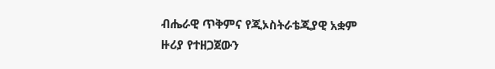ብሔራዊ ጥቅምና የጂኦስትራቴጂያዊ አቋም ዙሪያ የተዘጋጀውን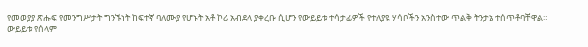የመወያያ ጽሑፍ የመንግሥታት ግንኙነት ከፍተኛ ባለሙያ የሆኑት አቶ ኮሪ አብደላ ያቀረቡ ሲሆን የውይይቱ ተሳታፊዎች የተለያዩ ሃሳቦችን አንስተው ጥልቅ ትንታኔ ተሰጥቶባቸዋል።
ውይይቱ የሰላም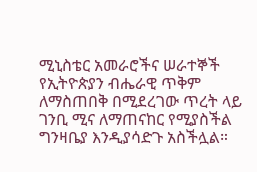ሚኒስቴር አመራሮችና ሠራተኞች የኢትዮጵያን ብሔራዊ ጥቅም ለማስጠበቅ በሚደረገው ጥረት ላይ ገንቢ ሚና ለማጠናከር የሚያስችል ግንዛቤያ እንዲያሳድጉ አስችሏል።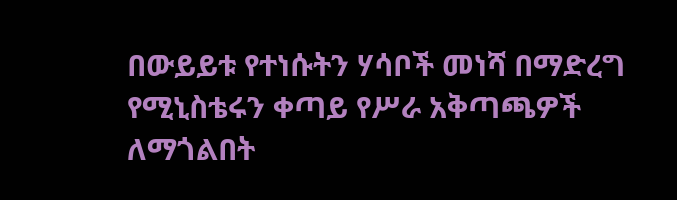በውይይቱ የተነሱትን ሃሳቦች መነሻ በማድረግ የሚኒስቴሩን ቀጣይ የሥራ አቅጣጫዎች ለማጎልበት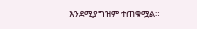እንደሚያግዝም ተጠቁሟል።